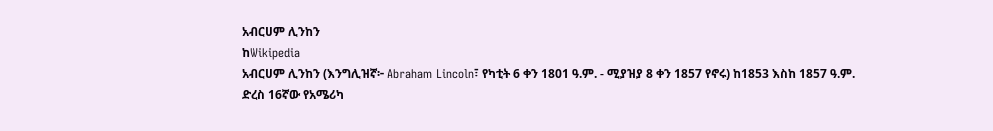አብርሀም ሊንከን
ከWikipedia
አብርሀም ሊንከን (እንግሊዝኛ፦ Abraham Lincoln፣ የካቲት 6 ቀን 1801 ዓ.ም. - ሚያዝያ 8 ቀን 1857 የኖሩ) ከ1853 እስከ 1857 ዓ.ም. ድረስ 16ኛው የአሜሪካ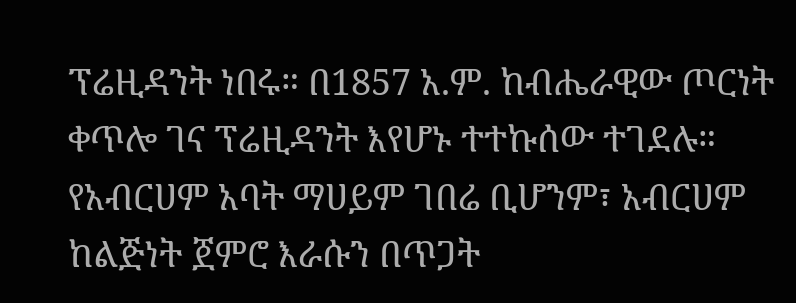ፕሬዚዳንት ነበሩ። በ1857 አ.ም. ከብሔራዊው ጦርነት ቀጥሎ ገና ፕሬዚዳንት እየሆኑ ተተኩሰው ተገደሉ።
የአብርሀም አባት ማሀይም ገበሬ ቢሆንም፣ አብርሀም ከልጅነት ጀምሮ እራሱን በጥጋት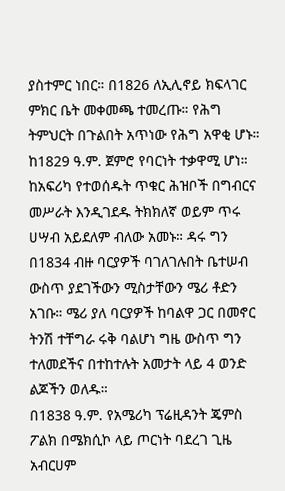ያስተምር ነበር። በ1826 ለኢሊኖይ ክፍላገር ምክር ቤት መቀመጫ ተመረጡ። የሕግ ትምህርት በጉልበት አጥነው የሕግ አዋቂ ሆኑ። ከ1829 ዓ.ም. ጀምሮ የባርነት ተቃዋሚ ሆነ። ከአፍሪካ የተወሰዱት ጥቁር ሕዝቦች በግብርና መሥራት እንዲገደዱ ትክክለኛ ወይም ጥሩ ሀሣብ አይደለም ብለው አመኑ። ዳሩ ግን በ1834 ብዙ ባርያዎች ባገለገሉበት ቤተሠብ ውስጥ ያደገችውን ሚስታቸውን ሜሪ ቶድን አገቡ። ሜሪ ያለ ባርያዎች ከባልዋ ጋር በመኖር ትንሽ ተቸግራ ሩቅ ባልሆነ ግዜ ውስጥ ግን ተለመደችና በተከተሉት አመታት ላይ 4 ወንድ ልጆችን ወለዱ።
በ1838 ዓ.ም. የአሜሪካ ፕሬዚዳንት ጄምስ ፖልክ በሜክሲኮ ላይ ጦርነት ባደረገ ጊዜ አብርሀም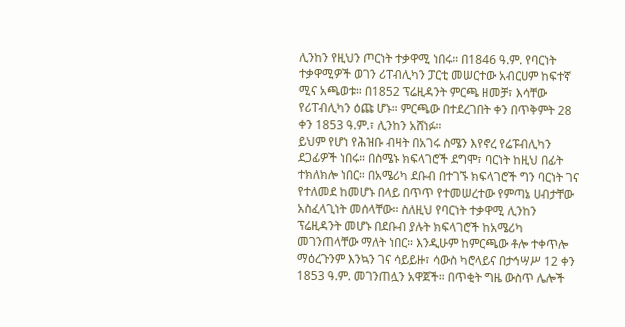ሊንከን የዚህን ጦርነት ተቃዋሚ ነበሩ። በ1846 ዓ.ም. የባርነት ተቃዋሚዎች ወገን ሪፐብሊካን ፓርቲ መሠርተው አብርሀም ከፍተኛ ሚና አጫወቱ። በ1852 ፕሬዚዳንት ምርጫ ዘመቻ፣ እሳቸው የሪፐብሊካን ዕጩ ሆኑ። ምርጫው በተደረገበት ቀን በጥቅምት 28 ቀን 1853 ዓ.ም.፣ ሊንከን አሸነፉ።
ይህም የሆነ የሕዝቡ ብዛት በአገሩ ስሜን እየኖረ የሬፑብሊካን ደጋፊዎች ነበሩ። በስሜኑ ክፍላገሮች ደግሞ፣ ባርነት ከዚህ በፊት ተክለክሎ ነበር። በአሜሪካ ደቡብ በተገኙ ክፍላገሮች ግን ባርነት ገና የተለመደ ከመሆኑ በላይ በጥጥ የተመሠረተው የምጣኔ ሀብታቸው አስፈላጊነት መሰላቸው። ስለዚህ የባርነት ተቃዋሚ ሊንከን ፕሬዚዳንት መሆኑ በደቡብ ያሉት ክፍላገሮች ከአሜሪካ መገንጠላቸው ማለት ነበር። እንዲሁም ከምርጫው ቶሎ ተቀጥሎ ማዕረጉንም እንኳን ገና ሳይይዙ፣ ሳውስ ካሮላይና በታኅሣሥ 12 ቀን 1853 ዓ.ም. መገንጠሏን አዋጀች። በጥቂት ግዜ ውስጥ ሌሎች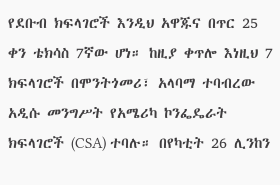የደቡብ ክፍላገሮች እንዲህ አዋጁና በጥር 25 ቀን ቴክሳስ 7ኛው ሆነ። ከዚያ ቀጥሎ እነዚህ 7 ክፍላገሮች በሞንትጎመሪ፣ አላባማ ተባብረው አዲሱ መንግሥት የአሜሪካ ኮንፌዴራት ክፍላገሮች (CSA) ተባሉ። በየካቲት 26 ሊንከን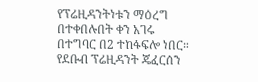የፕሬዚዳንትነቱን ማዕረግ በተቀበሉበት ቀን አገሩ በተግባር በ2 ተከፋፍሎ ነበር። የደቡብ ፕሬዚዳንት ጄፈርሰን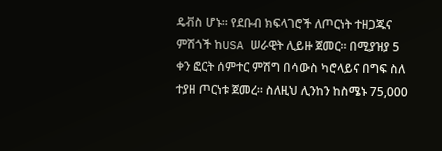ዴቭስ ሆኑ። የደቡብ ክፍላገሮች ለጦርነት ተዘጋጁና ምሽጎች ከUSA ሠራዊት ሊይዙ ጀመር። በሚያዝያ 5 ቀን ፎርት ሰምተር ምሽግ በሳውስ ካሮላይና በግፍ ስለ ተያዘ ጦርነቱ ጀመረ። ስለዚህ ሊንከን ከስሜኑ 75,000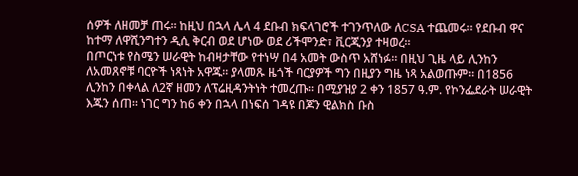ሰዎች ለዘመቻ ጠሩ። ከዚህ በኋላ ሌላ 4 ደቡብ ክፍላገሮች ተገንጥለው ለCSA ተጨመሩ። የደቡብ ዋና ከተማ ለዋሺንግተን ዲሲ ቅርብ ወደ ሆነው ወደ ሪችሞንድ፣ ቪርጂንያ ተዛወረ።
በጦርነቱ የስሜን ሠራዊት ከብዛታቸው የተነሣ በ4 አመት ውስጥ አሸነፉ። በዚህ ጊዜ ላይ ሊንከን ለአመጸኖቹ ባርዮች ነጻነት አዋጁ። ያላመጹ ዜጎች ባርያዎች ግን በዚያን ግዜ ነጻ አልወጡም። በ1856 ሊንከን በቀላል ለ2ኛ ዘመን ለፕሬዚዳንትነት ተመረጡ። በሚያዝያ 2 ቀን 1857 ዓ.ም. የኮንፌደራት ሠራዊት እጁን ሰጠ። ነገር ግን ከ6 ቀን በኋላ በነፍሰ ገዳዩ በጆን ዊልክስ ቡስ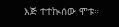እጅ ተተኲሰው ሞቱ።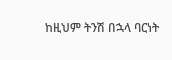ከዚህም ትንሽ በኋላ ባርነት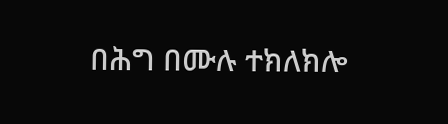በሕግ በሙሉ ተክለክሎ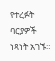የተረፉት ባርያዎች ነጻነት አገኙ።